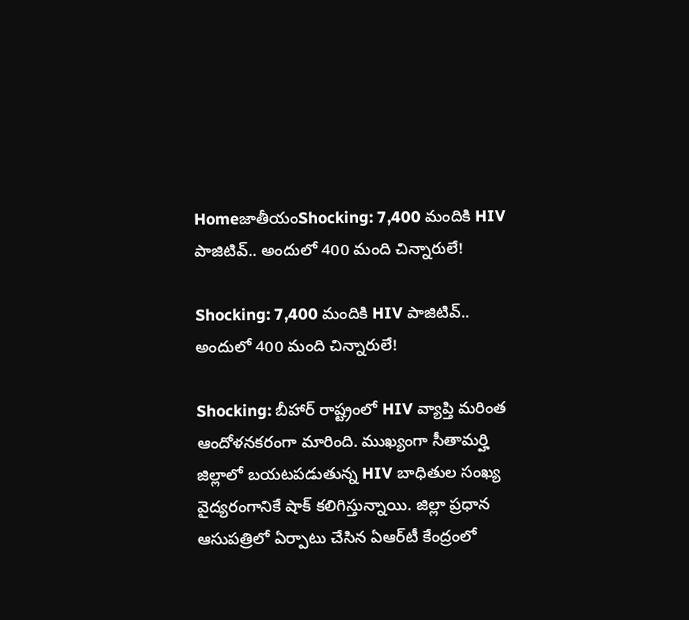HomeజాతీయంShocking: 7,400 మందికి HIV పాజిటివ్.. అందులో 400 మంది చిన్నారులే!

Shocking: 7,400 మందికి HIV పాజిటివ్.. అందులో 400 మంది చిన్నారులే!

Shocking: బీహార్ రాష్ట్రంలో HIV వ్యాప్తి మరింత ఆందోళనకరంగా మారింది. ముఖ్యంగా సీతామర్హి జిల్లాలో బయటపడుతున్న HIV బాధితుల సంఖ్య వైద్యరంగానికే షాక్ కలిగిస్తున్నాయి. జిల్లా ప్రధాన ఆసుపత్రిలో ఏర్పాటు చేసిన ఏఆర్‌టీ కేంద్రంలో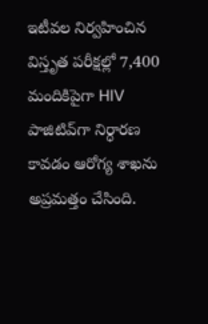ఇటీవల నిర్వహించిన విస్తృత పరీక్షల్లో 7,400 మందికిపైగా HIV పాజిటివ్‌గా నిర్ధారణ కావడం ఆరోగ్య శాఖను అప్రమత్తం చేసింది.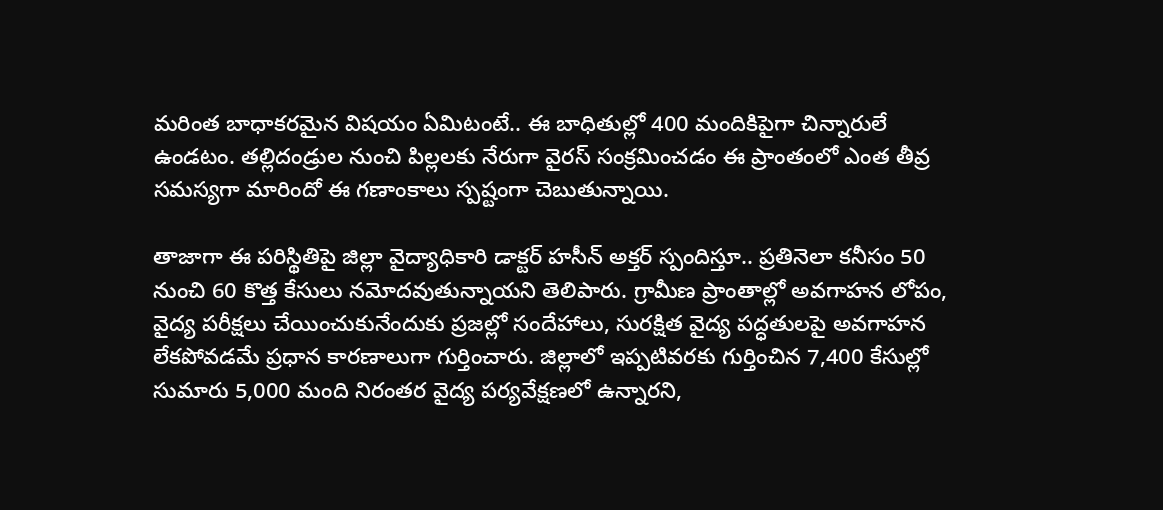మరింత బాధాకరమైన విషయం ఏమిటంటే.. ఈ బాధితుల్లో 400 మందికిపైగా చిన్నారులే ఉండటం. తల్లిదండ్రుల నుంచి పిల్లలకు నేరుగా వైరస్ సంక్రమించడం ఈ ప్రాంతంలో ఎంత తీవ్ర సమస్యగా మారిందో ఈ గణాంకాలు స్పష్టంగా చెబుతున్నాయి.

తాజాగా ఈ పరిస్థితిపై జిల్లా వైద్యాధికారి డాక్టర్ హసీన్ అక్తర్ స్పందిస్తూ.. ప్రతినెలా కనీసం 50 నుంచి 60 కొత్త కేసులు నమోదవుతున్నాయని తెలిపారు. గ్రామీణ ప్రాంతాల్లో అవగాహన లోపం, వైద్య పరీక్షలు చేయించుకునేందుకు ప్రజల్లో సందేహాలు, సురక్షిత వైద్య పద్ధతులపై అవగాహన లేకపోవడమే ప్రధాన కారణాలుగా గుర్తించారు. జిల్లాలో ఇప్పటివరకు గుర్తించిన 7,400 కేసుల్లో సుమారు 5,000 మంది నిరంతర వైద్య పర్యవేక్షణలో ఉన్నారని,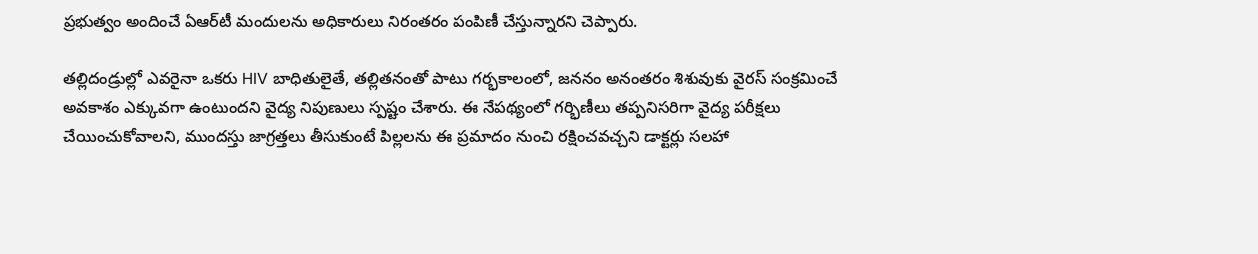ప్రభుత్వం అందించే ఏఆర్‌టీ మందులను అధికారులు నిరంతరం పంపిణీ చేస్తున్నారని చెప్పారు.

తల్లిదండ్రుల్లో ఎవరైనా ఒకరు HIV బాధితులైతే, తల్లితనంతో పాటు గర్భకాలంలో, జననం అనంతరం శిశువుకు వైరస్ సంక్రమించే అవకాశం ఎక్కువగా ఉంటుందని వైద్య నిపుణులు స్పష్టం చేశారు. ఈ నేపథ్యంలో గర్భిణీలు తప్పనిసరిగా వైద్య పరీక్షలు చేయించుకోవాలని, ముందస్తు జాగ్రత్తలు తీసుకుంటే పిల్లలను ఈ ప్రమాదం నుంచి రక్షించవచ్చని డాక్టర్లు సలహా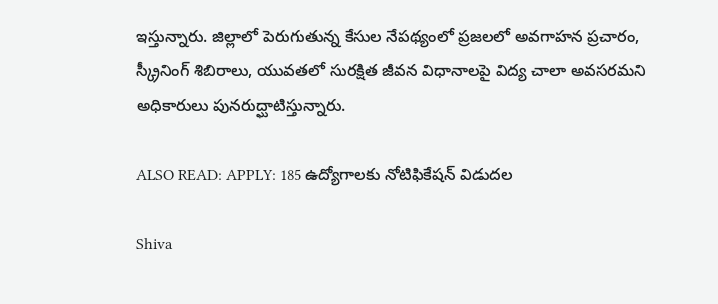ఇస్తున్నారు. జిల్లాలో పెరుగుతున్న కేసుల నేపథ్యంలో ప్రజలలో అవగాహన ప్రచారం, స్క్రీనింగ్ శిబిరాలు, యువతలో సురక్షిత జీవన విధానాలపై విద్య చాలా అవసరమని అధికారులు పునరుద్ఘాటిస్తున్నారు.

ALSO READ: APPLY: 185 ఉద్యోగాలకు నోటిఫికేషన్ విడుదల

Shiva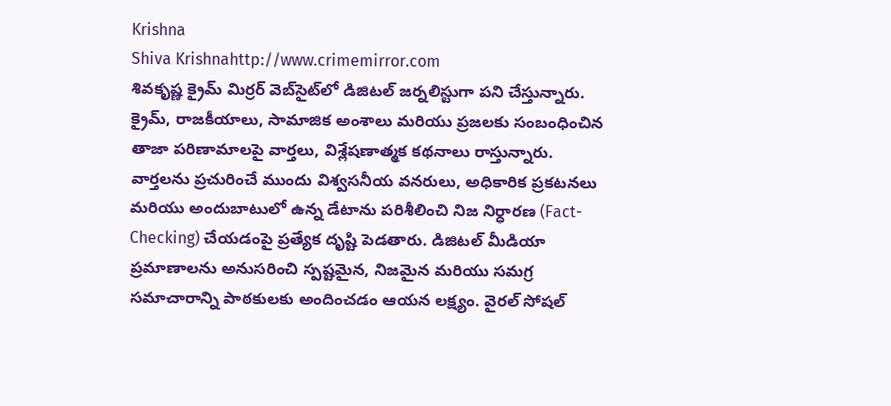Krishna
Shiva Krishnahttp://www.crimemirror.com
శివకృష్ణ క్రైమ్ మిర్రర్ వెబ్‌సైట్‌లో డిజిటల్ జర్నలిస్టుగా పని చేస్తున్నారు. క్రైమ్, రాజకీయాలు, సామాజిక అంశాలు మరియు ప్రజలకు సంబంధించిన తాజా పరిణామాలపై వార్తలు, విశ్లేషణాత్మక కథనాలు రాస్తున్నారు. వార్తలను ప్రచురించే ముందు విశ్వసనీయ వనరులు, అధికారిక ప్రకటనలు మరియు అందుబాటులో ఉన్న డేటాను పరిశీలించి నిజ నిర్ధారణ (Fact-Checking) చేయడంపై ప్రత్యేక దృష్టి పెడతారు. డిజిటల్ మీడియా ప్రమాణాలను అనుసరించి స్పష్టమైన, నిజమైన మరియు సమగ్ర సమాచారాన్ని పాఠకులకు అందించడం ఆయన లక్ష్యం. వైరల్ సోషల్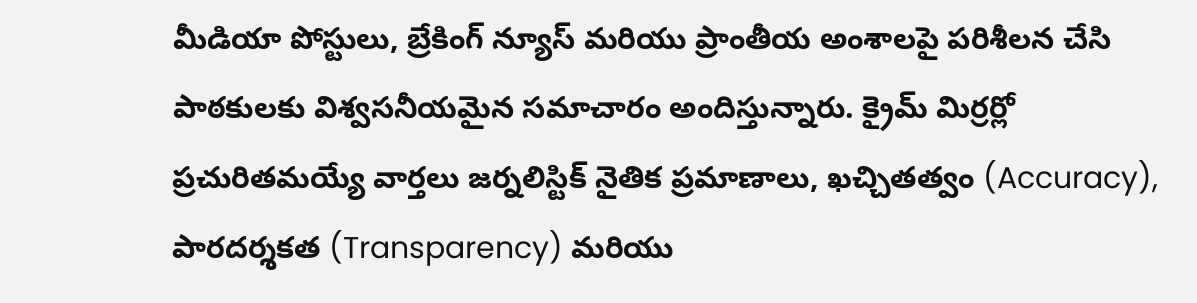మీడియా పోస్టులు, బ్రేకింగ్ న్యూస్ మరియు ప్రాంతీయ అంశాలపై పరిశీలన చేసి పాఠకులకు విశ్వసనీయమైన సమాచారం అందిస్తున్నారు. క్రైమ్ మిర్రర్లో ప్రచురితమయ్యే వార్తలు జర్నలిస్టిక్ నైతిక ప్రమాణాలు, ఖచ్చితత్వం (Accuracy), పారదర్శకత (Transparency) మరియు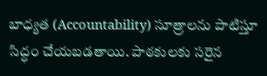బాధ్యత (Accountability) సూత్రాలను పాటిస్తూ సిద్ధం చేయబడతాయి. పాఠకులకు సరైన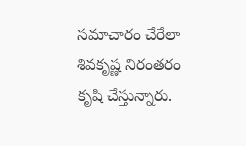సమాచారం చేరేలా శివకృష్ణ నిరంతరం కృషి చేస్తున్నారు.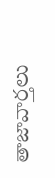తాజావార్తలు